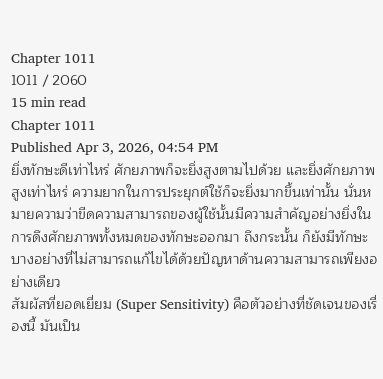Chapter 1011
1011 / 2060
15 min read
Chapter 1011
Published Apr 3, 2026, 04:54 PM
ยิ่งทักษะดีเท่าไหร่ ศักยภาพก็จะยิ่งสูงตามไปด้วย และยิ่งศักยภาพสูงเท่าไหร่ ความยากในการประยุกต์ใช้ก็จะยิ่งมากขึ้นเท่านั้น นั่นหมายความว่าขีดความสามารถของผู้ใช้นั้นมีความสำคัญอย่างยิ่งในการดึงศักยภาพทั้งหมดของทักษะออกมา ถึงกระนั้น ก็ยังมีทักษะบางอย่างที่ไม่สามารถแก้ไขได้ด้วยปัญหาด้านความสามารถเพียงอย่างเดียว
สัมผัสที่ยอดเยี่ยม (Super Sensitivity) คือตัวอย่างที่ชัดเจนของเรื่องนี้ มันเป็น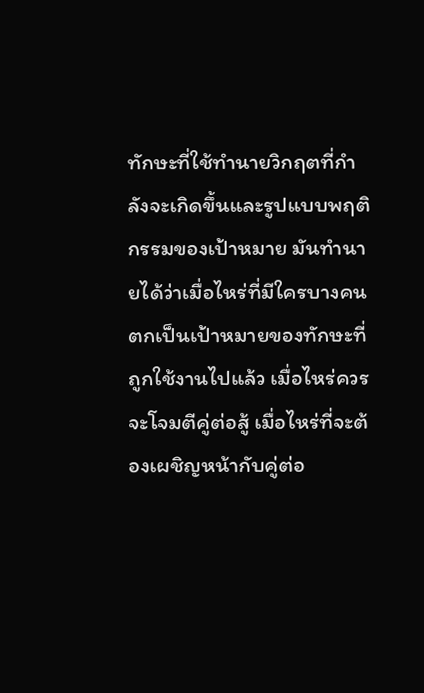ทักษะที่ใช้ทำนายวิกฤตที่กำลังจะเกิดขึ้นและรูปแบบพฤติกรรมของเป้าหมาย มันทำนายได้ว่าเมื่อไหร่ที่มีใครบางคนตกเป็นเป้าหมายของทักษะที่ถูกใช้งานไปแล้ว เมื่อไหร่ควรจะโจมตีคู่ต่อสู้ เมื่อไหร่ที่จะต้องเผชิญหน้ากับคู่ต่อ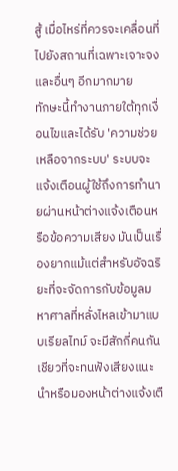สู้ เมื่อไหร่ที่ควรจะเคลื่อนที่ไปยังสถานที่เฉพาะเจาะจง และอื่นๆ อีกมากมาย
ทักษะนี้ทำงานภายใต้ทุกเงื่อนไขและได้รับ 'ความช่วยเหลือจากระบบ' ระบบจะแจ้งเตือนผู้ใช้ถึงการทำนายผ่านหน้าต่างแจ้งเตือนหรือข้อความเสียง มันเป็นเรื่องยากแม้แต่สำหรับอัจฉริยะที่จะจัดการกับข้อมูลมหาศาลที่หลั่งไหลเข้ามาแบบเรียลไทม์ จะมีสักกี่คนกันเชียวที่จะทนฟังเสียงแนะนำหรือมองหน้าต่างแจ้งเตื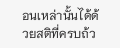อนเหล่านั้นได้ด้วยสติที่ครบถ้ว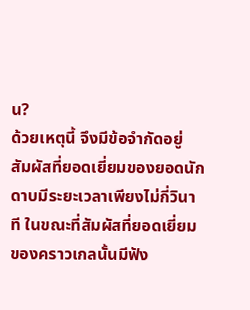น?
ด้วยเหตุนี้ จึงมีข้อจำกัดอยู่ สัมผัสที่ยอดเยี่ยมของยอดนักดาบมีระยะเวลาเพียงไม่กี่วินาที ในขณะที่สัมผัสที่ยอดเยี่ยมของคราวเกลนั้นมีฟัง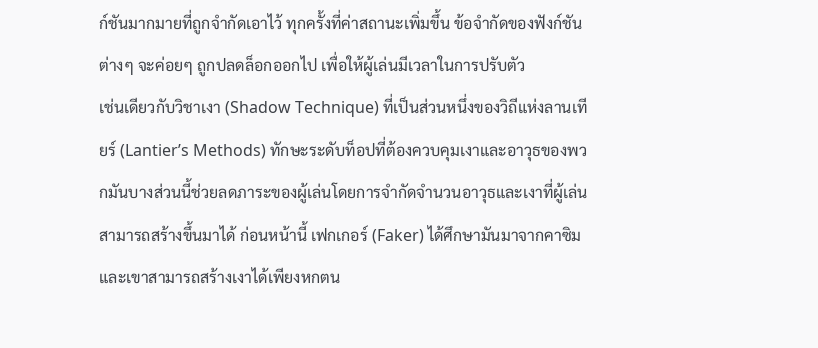ก์ชันมากมายที่ถูกจำกัดเอาไว้ ทุกครั้งที่ค่าสถานะเพิ่มขึ้น ข้อจำกัดของฟังก์ชันต่างๆ จะค่อยๆ ถูกปลดล็อกออกไป เพื่อให้ผู้เล่นมีเวลาในการปรับตัว
เช่นเดียวกับวิชาเงา (Shadow Technique) ที่เป็นส่วนหนึ่งของวิถีแห่งลานเทียร์ (Lantier’s Methods) ทักษะระดับท็อปที่ต้องควบคุมเงาและอาวุธของพวกมันบางส่วนนี้ช่วยลดภาระของผู้เล่นโดยการจำกัดจำนวนอาวุธและเงาที่ผู้เล่นสามารถสร้างขึ้นมาได้ ก่อนหน้านี้ เฟกเกอร์ (Faker) ได้ศึกษามันมาจากคาซิม และเขาสามารถสร้างเงาได้เพียงหกตน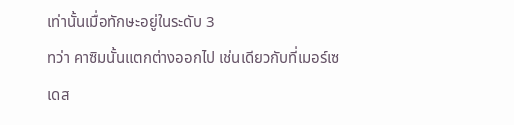เท่านั้นเมื่อทักษะอยู่ในระดับ 3
ทว่า คาซิมนั้นแตกต่างออกไป เช่นเดียวกับที่เมอร์เซเดส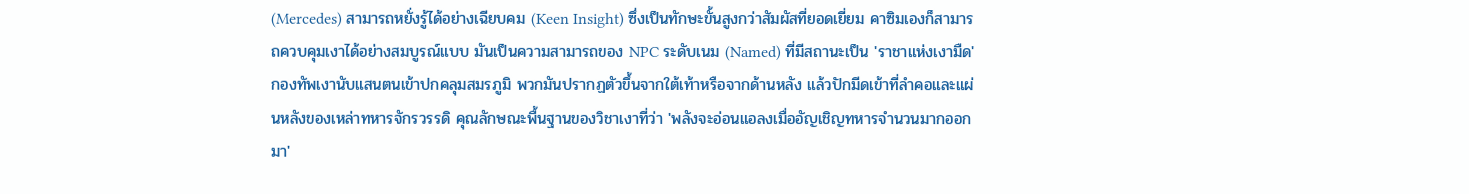(Mercedes) สามารถหยั่งรู้ได้อย่างเฉียบคม (Keen Insight) ซึ่งเป็นทักษะขั้นสูงกว่าสัมผัสที่ยอดเยี่ยม คาซิมเองก็สามารถควบคุมเงาได้อย่างสมบูรณ์แบบ มันเป็นความสามารถของ NPC ระดับเนม (Named) ที่มีสถานะเป็น 'ราชาแห่งเงามืด'
กองทัพเงานับแสนตนเข้าปกคลุมสมรภูมิ พวกมันปรากฏตัวขึ้นจากใต้เท้าหรือจากด้านหลัง แล้วปักมีดเข้าที่ลำคอและแผ่นหลังของเหล่าทหารจักรวรรดิ คุณลักษณะพื้นฐานของวิชาเงาที่ว่า 'พลังจะอ่อนแอลงเมื่ออัญเชิญทหารจำนวนมากออกมา'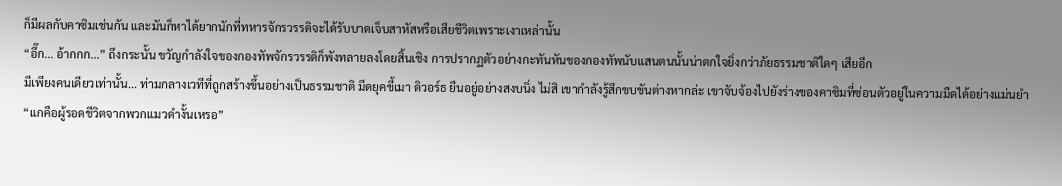ก็มีผลกับคาซิมเช่นกัน และมันก็หาได้ยากนักที่ทหารจักรวรรดิจะได้รับบาดเจ็บสาหัสหรือเสียชีวิตเพราะเงาเหล่านั้น
“อึ๊ก... อ้ากกก...” ถึงกระนั้น ขวัญกำลังใจของกองทัพจักรวรรดิก็พังทลายลงโดยสิ้นเชิง การปรากฏตัวอย่างกะทันหันของกองทัพนับแสนตนนั้นน่าตกใจยิ่งกว่าภัยธรรมชาติใดๆ เสียอีก
มีเพียงคนเดียวเท่านั้น... ท่ามกลางเวทีที่ถูกสร้างขึ้นอย่างเป็นธรรมชาติ มีดยุคขี้เมา ดิวอร์ธ ยืนอยู่อย่างสงบนิ่ง ไม่สิ เขากำลังรู้สึกขบขันต่างหากล่ะ เขาจับจ้องไปยังร่างของคาซิมที่ซ่อนตัวอยู่ในความมืดได้อย่างแม่นยำ
“แกคือผู้รอดชีวิตจากพวกแมวดำงั้นเหรอ”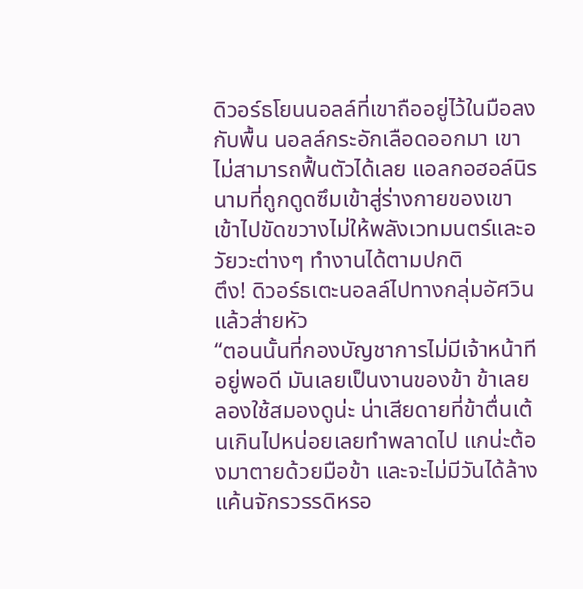ดิวอร์ธโยนนอลล์ที่เขาถืออยู่ไว้ในมือลงกับพื้น นอลล์กระอักเลือดออกมา เขาไม่สามารถฟื้นตัวได้เลย แอลกอฮอล์นิรนามที่ถูกดูดซึมเข้าสู่ร่างกายของเขาเข้าไปขัดขวางไม่ให้พลังเวทมนตร์และอวัยวะต่างๆ ทำงานได้ตามปกติ
ตึง! ดิวอร์ธเตะนอลล์ไปทางกลุ่มอัศวินแล้วส่ายหัว
“ตอนนั้นที่กองบัญชาการไม่มีเจ้าหน้าทีอยู่พอดี มันเลยเป็นงานของข้า ข้าเลยลองใช้สมองดูน่ะ น่าเสียดายที่ข้าตื่นเต้นเกินไปหน่อยเลยทำพลาดไป แกน่ะต้องมาตายด้วยมือข้า และจะไม่มีวันได้ล้างแค้นจักรวรรดิหรอ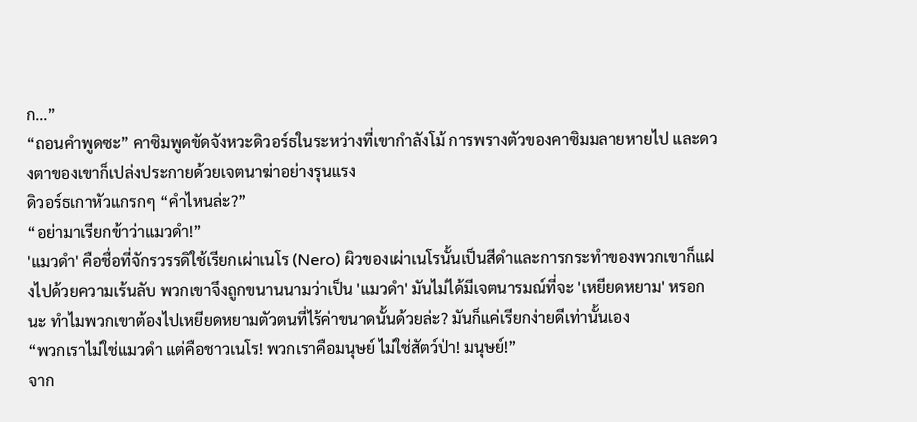ก...”
“ถอนคำพูดซะ” คาซิมพูดขัดจังหวะดิวอร์ธในระหว่างที่เขากำลังโม้ การพรางตัวของคาซิมมลายหายไป และดวงตาของเขาก็เปล่งประกายด้วยเจตนาฆ่าอย่างรุนแรง
ดิวอร์ธเกาหัวแกรกๆ “คำไหนล่ะ?”
“อย่ามาเรียกข้าว่าแมวดำ!”
'แมวดำ' คือชื่อที่จักรวรรดิใช้เรียกเผ่าเนโร (Nero) ผิวของเผ่าเนโรนั้นเป็นสีดำและการกระทำของพวกเขาก็แฝงไปด้วยความเร้นลับ พวกเขาจึงถูกขนานนามว่าเป็น 'แมวดำ' มันไม่ได้มีเจตนารมณ์ที่จะ 'เหยียดหยาม' หรอกนะ ทำไมพวกเขาต้องไปเหยียดหยามตัวตนที่ไร้ค่าขนาดนั้นด้วยล่ะ? มันก็แค่เรียกง่ายดีเท่านั้นเอง
“พวกเราไม่ใช่แมวดำ แต่คือชาวเนโร! พวกเราคือมนุษย์ ไม่ใช่สัตว์ป่า! มนุษย์!”
จาก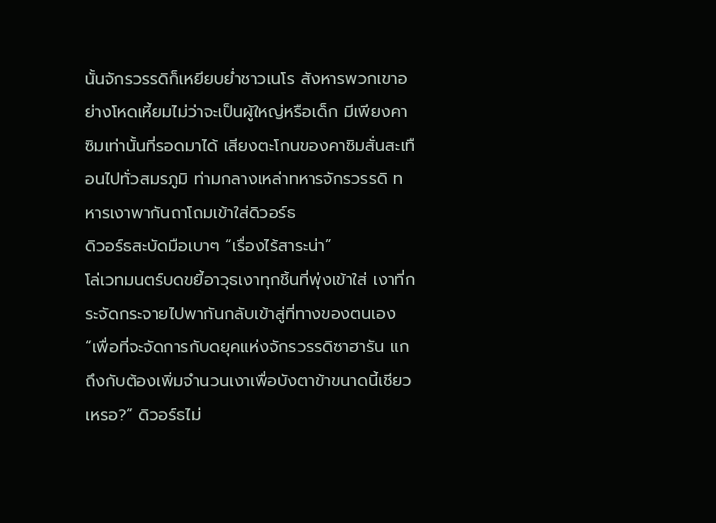นั้นจักรวรรดิก็เหยียบย่ำชาวเนโร สังหารพวกเขาอย่างโหดเหี้ยมไม่ว่าจะเป็นผู้ใหญ่หรือเด็ก มีเพียงคาซิมเท่านั้นที่รอดมาได้ เสียงตะโกนของคาซิมสั่นสะเทือนไปทั่วสมรภูมิ ท่ามกลางเหล่าทหารจักรวรรดิ ทหารเงาพากันถาโถมเข้าใส่ดิวอร์ธ
ดิวอร์ธสะบัดมือเบาๆ “เรื่องไร้สาระน่า”
โล่เวทมนตร์บดขยี้อาวุธเงาทุกชิ้นที่พุ่งเข้าใส่ เงาที่กระจัดกระจายไปพากันกลับเข้าสู่ที่ทางของตนเอง
“เพื่อที่จะจัดการกับดยุคแห่งจักรวรรดิซาฮารัน แกถึงกับต้องเพิ่มจำนวนเงาเพื่อบังตาข้าขนาดนี้เชียวเหรอ?” ดิวอร์ธไม่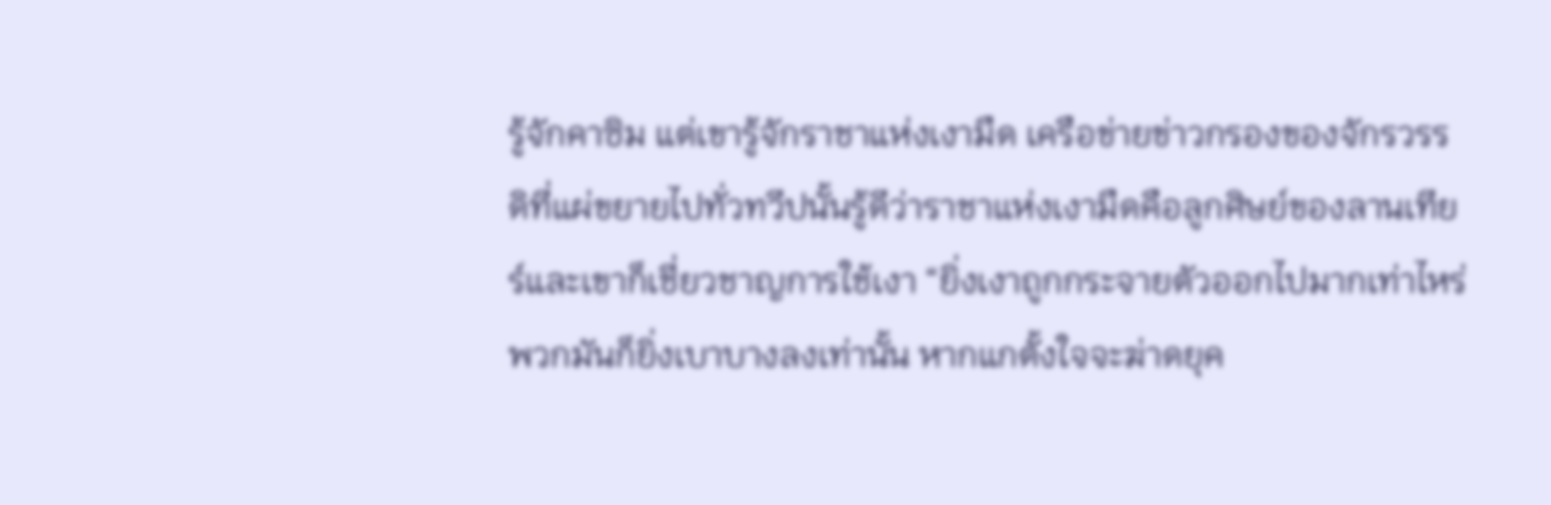รู้จักคาซิม แต่เขารู้จักราชาแห่งเงามืด เครือข่ายข่าวกรองของจักรวรรดิที่แผ่ขยายไปทั่วทวีปนั้นรู้ดีว่าราชาแห่งเงามืดคือลูกศิษย์ของลานเทียร์และเขาก็เชี่ยวชาญการใช้เงา “ยิ่งเงาถูกกระจายตัวออกไปมากเท่าไหร่ พวกมันก็ยิ่งเบาบางลงเท่านั้น หากแกตั้งใจจะฆ่าดยุค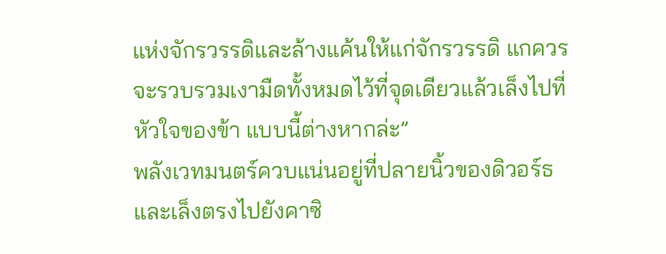แห่งจักรวรรดิและล้างแค้นให้แก่จักรวรรดิ แกควรจะรวบรวมเงามืดทั้งหมดไว้ที่จุดเดียวแล้วเล็งไปที่หัวใจของข้า แบบนี้ต่างหากล่ะ”
พลังเวทมนตร์ควบแน่นอยู่ที่ปลายนิ้วของดิวอร์ธและเล็งตรงไปยังคาซิ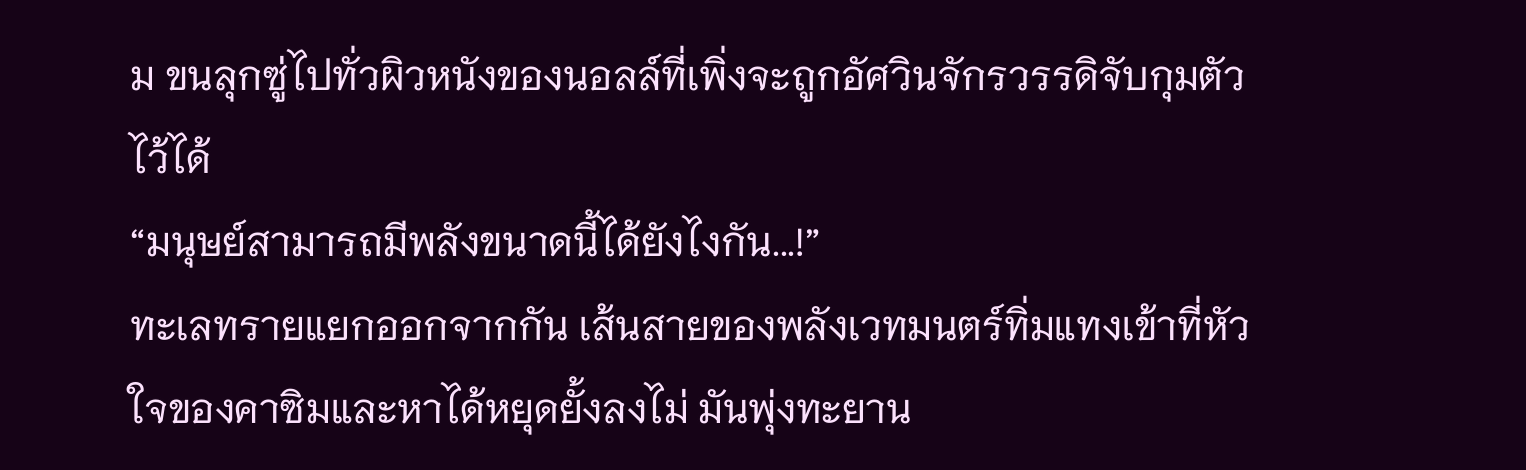ม ขนลุกซู่ไปทั่วผิวหนังของนอลล์ที่เพิ่งจะถูกอัศวินจักรวรรดิจับกุมตัวไว้ได้
“มนุษย์สามารถมีพลังขนาดนี้ได้ยังไงกัน...!”
ทะเลทรายแยกออกจากกัน เส้นสายของพลังเวทมนตร์ทิ่มแทงเข้าที่หัวใจของคาซิมและหาได้หยุดยั้งลงไม่ มันพุ่งทะยาน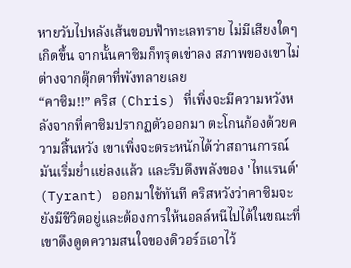หายวับไปหลังเส้นขอบฟ้าทะเลทราย ไม่มีเสียงใดๆ เกิดขึ้น จากนั้นคาซิมก็ทรุดเข่าลง สภาพของเขาไม่ต่างจากตุ๊กตาที่พังทลายเลย
“คาซิม!!” คริส (Chris) ที่เพิ่งจะมีความหวังหลังจากที่คาซิมปรากฏตัวออกมา ตะโกนก้องด้วยความสิ้นหวัง เขาเพิ่งจะตระหนักได้ว่าสถานการณ์มันเริ่มย่ำแย่ลงแล้ว และรีบดึงพลังของ 'ไทแรนต์' (Tyrant) ออกมาใช้ทันที คริสหวังว่าคาซิมจะยังมีชีวิตอยู่และต้องการให้นอลล์หนีไปได้ในขณะที่เขาดึงดูดความสนใจของดิวอร์ธเอาไว้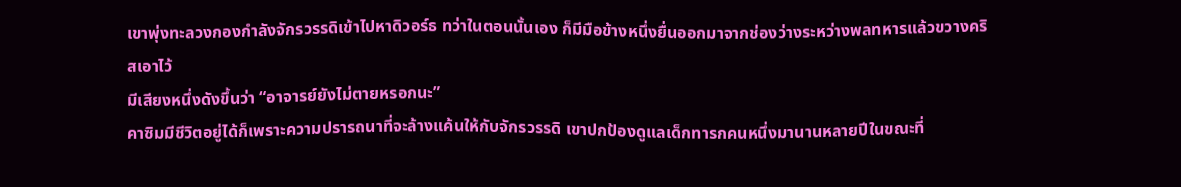เขาพุ่งทะลวงกองกำลังจักรวรรดิเข้าไปหาดิวอร์ธ ทว่าในตอนนั้นเอง ก็มีมือข้างหนึ่งยื่นออกมาจากช่องว่างระหว่างพลทหารแล้วขวางคริสเอาไว้
มีเสียงหนึ่งดังขึ้นว่า “อาจารย์ยังไม่ตายหรอกนะ”
คาซิมมีชีวิตอยู่ได้ก็เพราะความปรารถนาที่จะล้างแค้นให้กับจักรวรรดิ เขาปกป้องดูแลเด็กทารกคนหนึ่งมานานหลายปีในขณะที่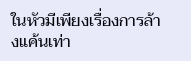ในหัวมีเพียงเรื่องการล้างแค้นเท่า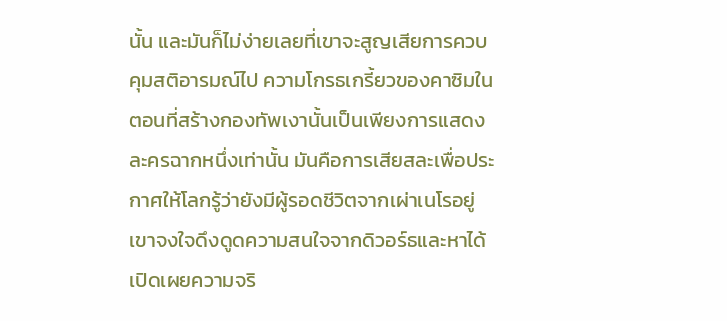นั้น และมันก็ไม่ง่ายเลยที่เขาจะสูญเสียการควบคุมสติอารมณ์ไป ความโกรธเกรี้ยวของคาซิมในตอนที่สร้างกองทัพเงานั้นเป็นเพียงการแสดงละครฉากหนึ่งเท่านั้น มันคือการเสียสละเพื่อประกาศให้โลกรู้ว่ายังมีผู้รอดชีวิตจากเผ่าเนโรอยู่ เขาจงใจดึงดูดความสนใจจากดิวอร์ธและหาได้เปิดเผยความจริ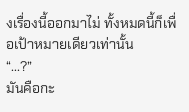งเรื่องนี้ออกมาไม่ ทั้งหมดนี้ก็เพื่อเป้าหมายเดียวเท่านั้น
“...?”
มันคือกะ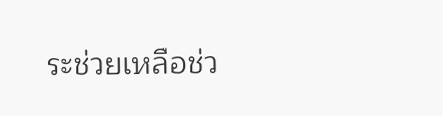ระช่วยเหลือช่ว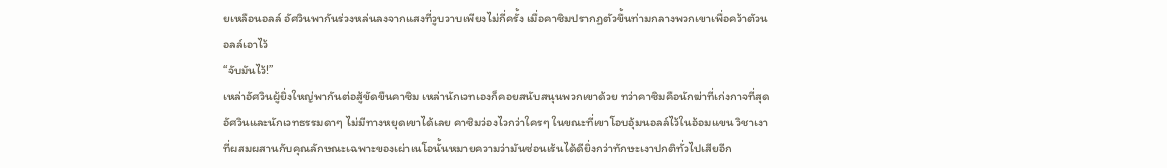ยเหลือนอลล์ อัศวินพากันร่วงหล่นลงจากแสงที่วูบวาบเพียงไม่กี่ครั้ง เมื่อคาซิมปรากฏตัวขึ้นท่ามกลางพวกเขาเพื่อคว้าตัวนอลล์เอาไว้
“จับมันไว้!”
เหล่าอัศวินผู้ยิ่งใหญ่พากันต่อสู้ขัดขืนคาซิม เหล่านักเวทเองก็คอยสนับสนุนพวกเขาด้วย ทว่าคาซิมคือนักฆ่าที่เก่งกาจที่สุด อัศวินและนักเวทธรรมดาๆ ไม่มีทางหยุดเขาได้เลย คาซิมว่องไวกว่าใครๆ ในขณะที่เขาโอบอุ้มนอลล์ไว้ในอ้อมแขน วิชาเงาที่ผสมผสานกับคุณลักษณะเฉพาะของเผ่าเนโอนั้นหมายความว่ามันซ่อนเร้นได้ดียิ่งกว่าทักษะเงาปกติทั่วไปเสียอีก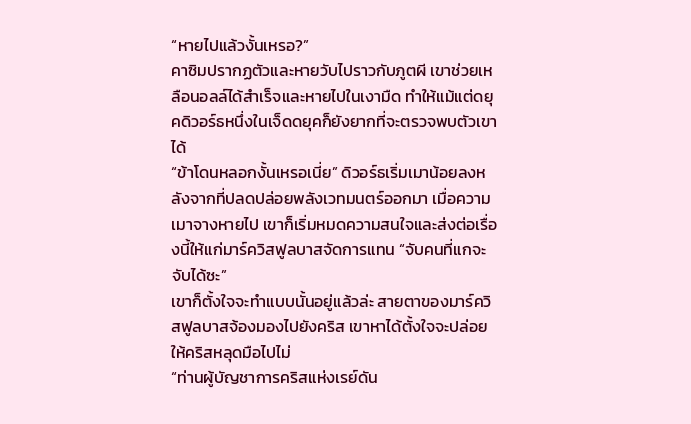“หายไปแล้วงั้นเหรอ?”
คาซิมปรากฏตัวและหายวับไปราวกับภูตผี เขาช่วยเหลือนอลล์ได้สำเร็จและหายไปในเงามืด ทำให้แม้แต่ดยุคดิวอร์ธหนึ่งในเจ็ดดยุคก็ยังยากที่จะตรวจพบตัวเขาได้
“ข้าโดนหลอกงั้นเหรอเนี่ย” ดิวอร์ธเริ่มเมาน้อยลงหลังจากที่ปลดปล่อยพลังเวทมนตร์ออกมา เมื่อความเมาจางหายไป เขาก็เริ่มหมดความสนใจและส่งต่อเรื่องนี้ให้แก่มาร์ควิสฟูลบาสจัดการแทน “จับคนที่แกจะจับได้ซะ”
เขาก็ตั้งใจจะทำแบบนั้นอยู่แล้วล่ะ สายตาของมาร์ควิสฟูลบาสจ้องมองไปยังคริส เขาหาได้ตั้งใจจะปล่อยให้คริสหลุดมือไปไม่
“ท่านผู้บัญชาการคริสแห่งเรย์ดัน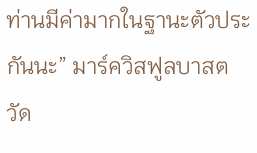ท่านมีค่ามากในฐานะตัวประกันนะ” มาร์ควิสฟูลบาสตวัด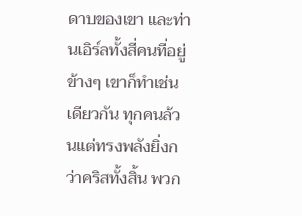ดาบของเขา และท่านเอิร์ลทั้งสี่คนที่อยู่ข้างๆ เขาก็ทำเช่นเดียวกัน ทุกคนล้วนแต่ทรงพลังยิ่งกว่าคริสทั้งสิ้น พวก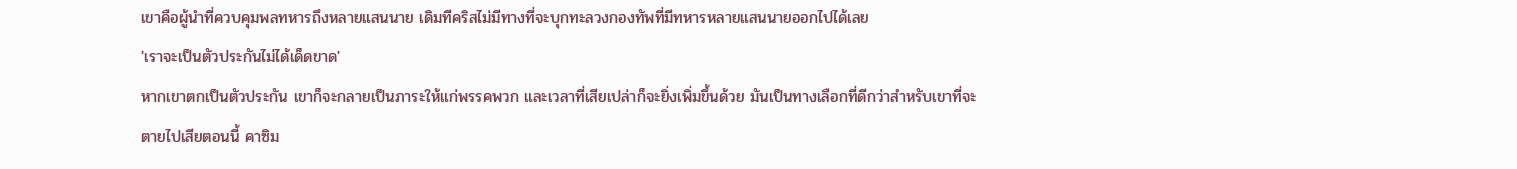เขาคือผู้นำที่ควบคุมพลทหารถึงหลายแสนนาย เดิมทีคริสไม่มีทางที่จะบุกทะลวงกองทัพที่มีทหารหลายแสนนายออกไปได้เลย
'เราจะเป็นตัวประกันไม่ได้เด็ดขาด'
หากเขาตกเป็นตัวประกัน เขาก็จะกลายเป็นภาระให้แก่พรรคพวก และเวลาที่เสียเปล่าก็จะยิ่งเพิ่มขึ้นด้วย มันเป็นทางเลือกที่ดีกว่าสำหรับเขาที่จะตายไปเสียตอนนี้ คาซิม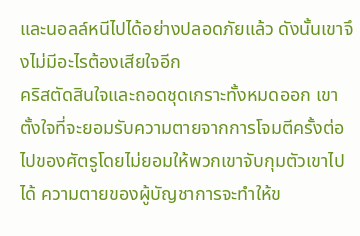และนอลล์หนีไปได้อย่างปลอดภัยแล้ว ดังนั้นเขาจึงไม่มีอะไรต้องเสียใจอีก
คริสตัดสินใจและถอดชุดเกราะทั้งหมดออก เขาตั้งใจที่จะยอมรับความตายจากการโจมตีครั้งต่อไปของศัตรูโดยไม่ยอมให้พวกเขาจับกุมตัวเขาไปได้ ความตายของผู้บัญชาการจะทำให้ข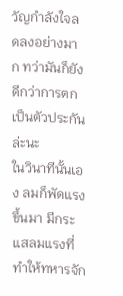วัญกำลังใจลดลงอย่างมาก ทว่ามันก็ยังดีกว่าการตกเป็นตัวประกันล่ะนะ
ในวินาทีนั้นเอง ลมก็พัดแรงขึ้นมา มีกระแสลมแรงที่ทำให้ทหารจัก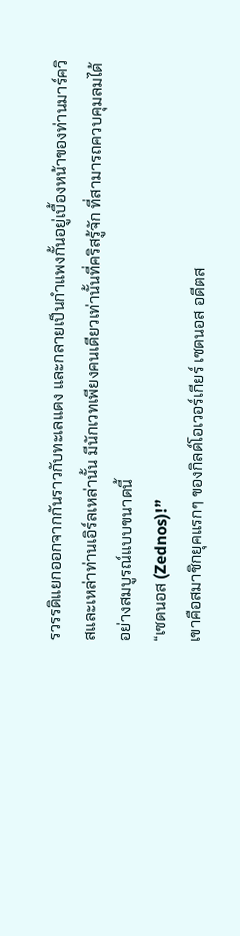รวรรดิแยกออกจากกันราวกับทะเลแดง และกลายเป็นกำแพงกั้นอยู่เบื้องหน้าของท่านมาร์ควิสและเหล่าท่านเอิร์ลเหล่านั้น มีนักเวทเพียงคนเดียวเท่านั้นที่คริสรู้จัก ที่สามารถควบคุมลมได้อย่างสมบูรณ์แบบขนาดนี้
“เซดนอส (Zednos)!”
เขาคือสมาชิกยุคแรกๆ ของกิลด์โอเวอร์เกียร์ เซดนอส อดีตส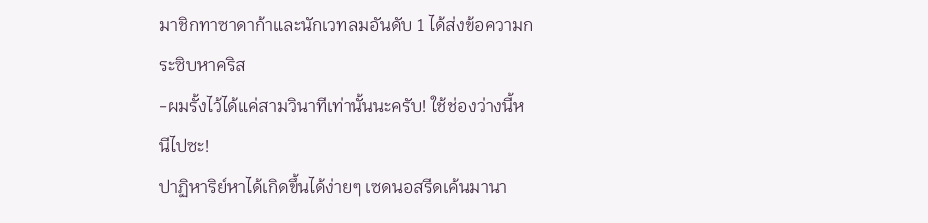มาชิกทาซาดาก้าและนักเวทลมอันดับ 1 ได้ส่งข้อความกระซิบหาคริส
-ผมรั้งไว้ได้แค่สามวินาทีเท่านั้นนะครับ! ใช้ช่องว่างนี้หนีไปซะ!
ปาฏิหาริย์หาได้เกิดขึ้นได้ง่ายๆ เซดนอสรีดเค้นมานา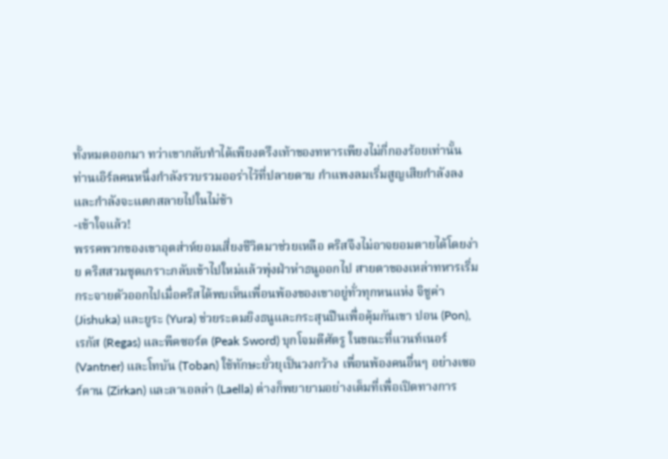ทั้งหมดออกมา ทว่าเขากลับทำได้เพียงตรึงเท้าของทหารเพียงไม่กี่กองร้อยเท่านั้น ท่านเอิร์ลคนหนึ่งกำลังรวบรวมออร่าไว้ที่ปลายดาบ กำแพงลมเริ่มสูญเสียกำลังลงและกำลังจะแตกสลายไปในไม่ช้า
-เข้าใจแล้ว!
พรรคพวกของเขาอุตส่าห์ยอมเสี่ยงชีวิตมาช่วยเหลือ คริสจึงไม่อาจยอมตายได้โดยง่าย คริสสวมชุดเกราะกลับเข้าไปใหม่แล้วพุ่งฝ่าห่าธนูออกไป สายตาของเหล่าทหารเริ่มกระจายตัวออกไปเมื่อคริสได้พบเห็นเพื่อนพ้องของเขาอยู่ทั่วทุกหนแห่ง จิชูค่า (Jishuka) และยูระ (Yura) ช่วยระดมยิงธนูและกระสุนปืนเพื่อคุ้มกันเขา ปอน (Pon), เรกัส (Regas) และพีคซอร์ด (Peak Sword) บุกโจมตีศัตรู ในขณะที่แวนท์เนอร์ (Vantner) และโทบัน (Toban) ใช้ทักษะยั่วยุเป็นวงกว้าง เพื่อนพ้องคนอื่นๆ อย่างเซอร์คาน (Zirkan) และลาเอลล่า (Laella) ต่างก็พยายามอย่างเต็มที่เพื่อเปิดทางการ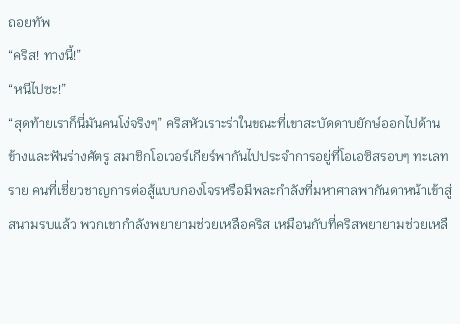ถอยทัพ
“คริส! ทางนี้!”
“หนีไปซะ!”
“สุดท้ายเราก็นี่มันคนโง่จริงๆ” คริสหัวเราะร่าในขณะที่เขาสะบัดดาบยักษ์ออกไปด้านข้างและฟันร่างศัตรู สมาชิกโอเวอร์เกียร์พากันไปประจำการอยู่ที่โอเอซิสรอบๆ ทะเลทราย คนที่เชี่ยวชาญการต่อสู้แบบกองโจรหรือมีพละกำลังที่มหาศาลพากันดาหน้าเข้าสู่สนามรบแล้ว พวกเขากำลังพยายามช่วยเหลือคริส เหมือนกับที่คริสพยายามช่วยเหลื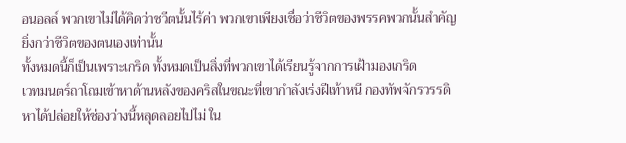อนอลล์ พวกเขาไม่ได้คิดว่าชวีตนั้นไร้ค่า พวกเขาเพียงเชื่อว่าชีวิตของพรรคพวกนั้นสำคัญยิ่งกว่าชีวิตของตนเองเท่านั้น
ทั้งหมดนี้ก็เป็นเพราะเกริด ทั้งหมดเป็นสิ่งที่พวกเขาได้เรียนรู้จากการเฝ้ามองเกริด
เวทมนตร์ถาโถมเข้าหาด้านหลังของคริสในขณะที่เขากำลังเร่งฝีเท้าหนี กองทัพจักรวรรดิหาได้ปล่อยให้ช่องว่างนี้หลุดลอยไปไม่ ใน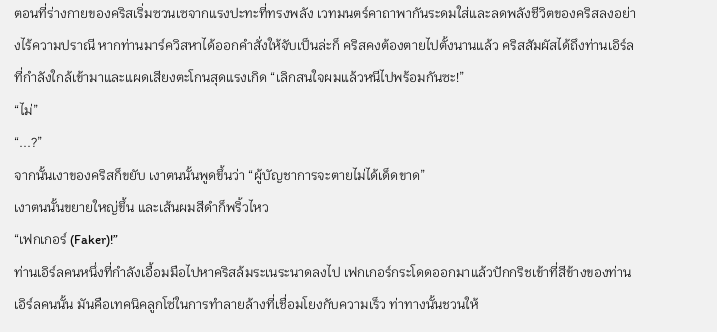ตอนที่ร่างกายของคริสเริ่มซวนเซจากแรงปะทะที่ทรงพลัง เวทมนตร์คาถาพากันระดมใส่และลดพลังชีวิตของคริสลงอย่างไร้ความปราณี หากท่านมาร์ควิสหาได้ออกคำสั่งให้จับเป็นล่ะก็ คริสคงต้องตายไปตั้งนานแล้ว คริสสัมผัสได้ถึงท่านเอิร์ลที่กำลังใกล้เข้ามาและแผดเสียงตะโกนสุดแรงเกิด “เลิกสนใจผมแล้วหนีไปพร้อมกันซะ!”
“ไม่”
“...?”
จากนั้นเงาของคริสก็ขยับ เงาตนนั้นพูดขึ้นว่า “ผู้บัญชาการจะตายไม่ได้เด็ดขาด”
เงาตนนั้นขยายใหญ่ขึ้น และเส้นผมสีดำก็พริ้วไหว
“เฟกเกอร์ (Faker)!”
ท่านเอิร์ลคนหนึ่งที่กำลังเอื้อมมือไปหาคริสล้มระเนระนาดลงไป เฟกเกอร์กระโดดออกมาแล้วปักกริชเข้าที่สีข้างของท่านเอิร์ลคนนั้น มันคือเทคนิคลูกโซ่ในการทำลายล้างที่เชื่อมโยงกับความเร็ว ท่าทางนั้นชวนให้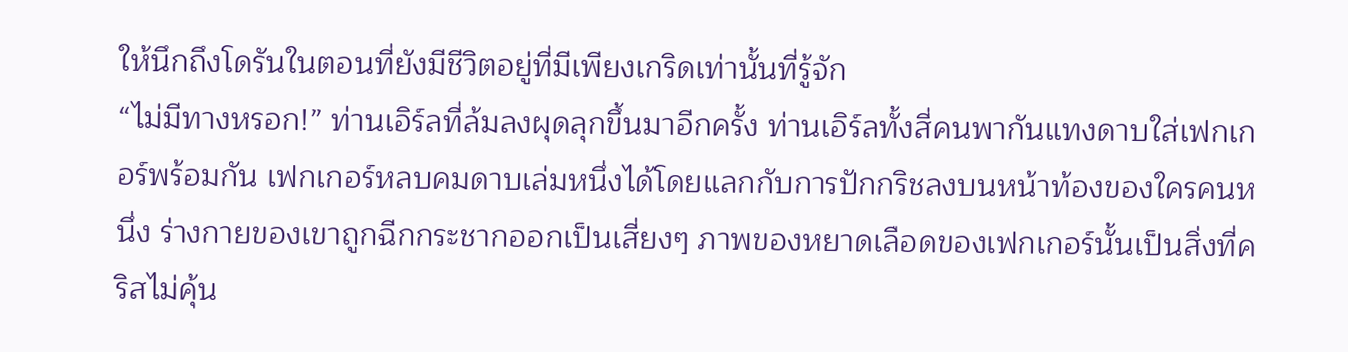ให้นึกถึงโดรันในตอนที่ยังมีชีวิตอยู่ที่มีเพียงเกริดเท่านั้นที่รู้จัก
“ไม่มีทางหรอก!” ท่านเอิร์ลที่ล้มลงผุดลุกขึ้นมาอีกครั้ง ท่านเอิร์ลทั้งสี่คนพากันแทงดาบใส่เฟกเกอร์พร้อมกัน เฟกเกอร์หลบคมดาบเล่มหนึ่งได้โดยแลกกับการปักกริชลงบนหน้าท้องของใครคนหนึ่ง ร่างกายของเขาถูกฉีกกระชากออกเป็นเสี่ยงๆ ภาพของหยาดเลือดของเฟกเกอร์นั้นเป็นสิ่งที่คริสไม่คุ้น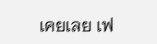เคยเลย เฟ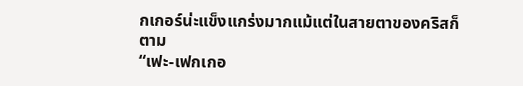กเกอร์น่ะแข็งแกร่งมากแม้แต่ในสายตาของคริสก็ตาม
“เฟะ-เฟกเกอ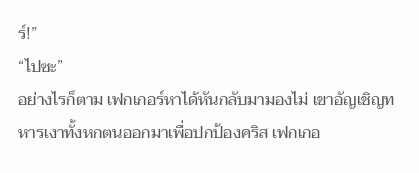ร์!”
“ไปซะ”
อย่างไรก็ตาม เฟกเกอร์หาได้หันกลับมามองไม่ เขาอัญเชิญทหารเงาทั้งหกตนออกมาเพื่อปกป้องคริส เฟกเกอ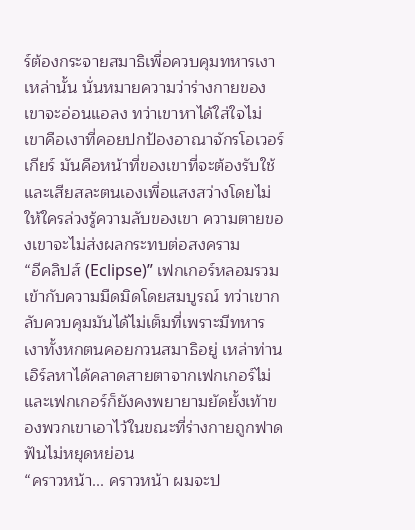ร์ต้องกระจายสมาธิเพื่อควบคุมทหารเงาเหล่านั้น นั่นหมายความว่าร่างกายของเขาจะอ่อนแอลง ทว่าเขาหาได้ใส่ใจไม่ เขาคือเงาที่คอยปกป้องอาณาจักรโอเวอร์เกียร์ มันคือหน้าที่ของเขาที่จะต้องรับใช้และเสียสละตนเองเพื่อแสงสว่างโดยไม่ให้ใครล่วงรู้ความลับของเขา ความตายของเขาจะไม่ส่งผลกระทบต่อสงคราม
“อีคลิปส์ (Eclipse)” เฟกเกอร์หลอมรวมเข้ากับความมืดมิดโดยสมบูรณ์ ทว่าเขากลับควบคุมมันได้ไม่เต็มที่เพราะมีทหารเงาทั้งหกตนคอยกวนสมาธิอยู่ เหล่าท่านเอิร์ลหาได้คลาดสายตาจากเฟกเกอร์ไม่ และเฟกเกอร์ก็ยังคงพยายามยัดยั้งเท้าของพวกเขาเอาไว้ในขณะที่ร่างกายถูกฟาดฟันไม่หยุดหย่อน
“คราวหน้า... คราวหน้า ผมจะป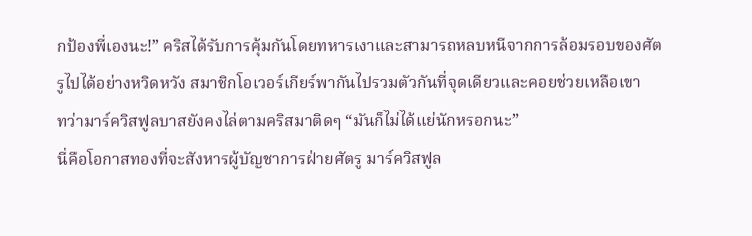กป้องพี่เองนะ!” คริสได้รับการคุ้มกันโดยทหารเงาและสามารถหลบหนีจากการล้อมรอบของศัตรูไปได้อย่างหวิดหวัง สมาชิกโอเวอร์เกียร์พากันไปรวมตัวกันที่จุดเดียวและคอยช่วยเหลือเขา
ทว่ามาร์ควิสฟูลบาสยังคงไล่ตามคริสมาติดๆ “มันก็ไม่ได้แย่นักหรอกนะ”
นี่คือโอกาสทองที่จะสังหารผู้บัญชาการฝ่ายศัตรู มาร์ควิสฟูล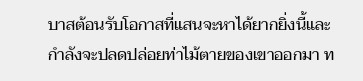บาสต้อนรับโอกาสที่แสนจะหาได้ยากยิ่งนี้และกำลังจะปลดปล่อยท่าไม้ตายของเขาออกมา ท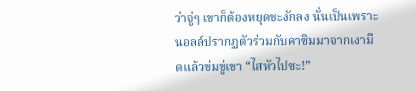ว่าจู่ๆ เขาก็ต้องหยุดชะงักลง นั่นเป็นเพราะนอลล์ปรากฏตัวร่วมกับคาซิมมาจากเงามืดแล้วข่มขู่เขา “ไสหัวไปซะ!”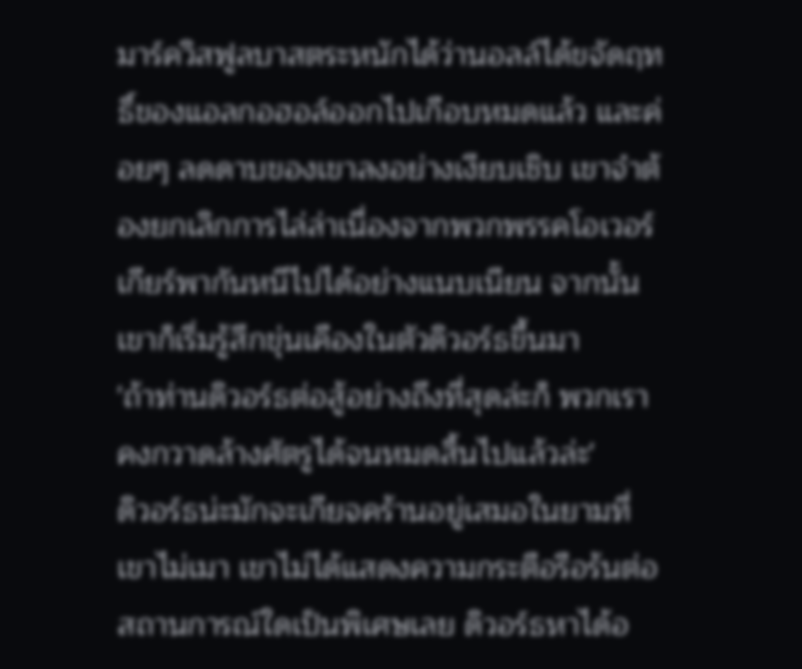มาร์ควิสฟูลบาสตระหนักได้ว่านอลล์ได้ขจัดฤทธิ์ของแอลกอฮอล์ออกไปเกือบหมดแล้ว และค่อยๆ ลดดาบของเขาลงอย่างเงียบเชิบ เขาจำต้องยกเลิกการไล่ล่าเนื่องจากพวกพรรคโอเวอร์เกียร์พากันหนีไปได้อย่างแนบเนียน จากนั้นเขาก็เริ่มรู้สึกขุ่นเคืองในตัวดิวอร์ธขึ้นมา
'ถ้าท่านดิวอร์ธต่อสู้อย่างถึงที่สุดล่ะก็ พวกเราคงกวาดล้างศัตรูได้จนหมดสิ้นไปแล้วล่ะ'
ดิวอร์ธน่ะมักจะเกียจคร้านอยู่เสมอในยามที่เขาไม่เมา เขาไม่ได้แสดงความกระตือรือร้นต่อสถานการณ์ใดเป็นพิเศษเลย ดิวอร์ธหาได้อ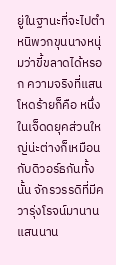ยู่ในฐานะที่จะไปตำหนิพวกขุนนางหนุ่มว่าขี้ขลาดได้หรอก ความจริงที่แสนโหดร้ายก็คือ หนึ่งในเจ็ดดยุคส่วนใหญ่น่ะต่างก็เหมือนกับดิวอร์ธกันทั้งนั้น จักรวรรดิที่มีควารุ่งโรจน์มานานแสนนาน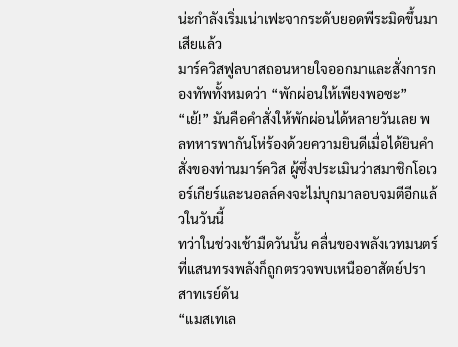น่ะกำลังเริ่มเน่าเฟะจากระดับยอดพีระมิดขึ้นมาเสียแล้ว
มาร์ควิสฟูลบาสถอนหายใจออกมาและสั่งการกองทัพทั้งหมดว่า “พักผ่อนให้เพียงพอซะ”
“เย้!” มันคือคำสั่งให้พักผ่อนได้หลายวันเลย พลทหารพากันโห่ร้องด้วยความยินดีเมื่อได้ยินคำสั่งของท่านมาร์ควิส ผู้ซึ่งประเมินว่าสมาชิกโอเวอร์เกียร์และนอลล์คงจะไม่บุกมาลอบจมตีอีกแล้วในวันนี้
ทว่าในช่วงเช้ามืดวันนั้น คลื่นของพลังเวทมนตร์ที่แสนทรงพลังก็ถูกตรวจพบเหนืออาสัตย์ปราสาทเรย์ดัน
“แมสเทเล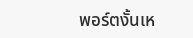พอร์ตงั้นเห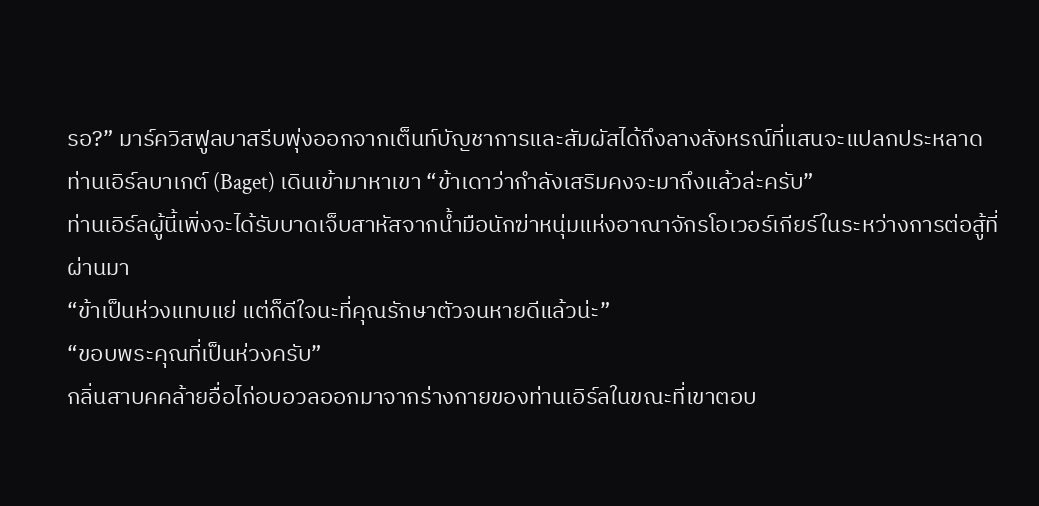รอ?” มาร์ควิสฟูลบาสรีบพุ่งออกจากเต็นท์บัญชาการและสัมผัสได้ถึงลางสังหรณ์ที่แสนจะแปลกประหลาด
ท่านเอิร์ลบาเกต์ (Baget) เดินเข้ามาหาเขา “ข้าเดาว่ากำลังเสริมคงจะมาถึงแล้วล่ะครับ”
ท่านเอิร์ลผู้นี้เพิ่งจะได้รับบาดเจ็บสาหัสจากน้ำมือนักฆ่าหนุ่มแห่งอาณาจักรโอเวอร์เกียร์ในระหว่างการต่อสู้ที่ผ่านมา
“ข้าเป็นห่วงแทบแย่ แต่ก็ดีใจนะที่คุณรักษาตัวจนหายดีแล้วน่ะ”
“ขอบพระคุณที่เป็นห่วงครับ”
กลิ่นสาบคคล้ายอื่อไก่อบอวลออกมาจากร่างกายของท่านเอิร์ลในขณะที่เขาตอบ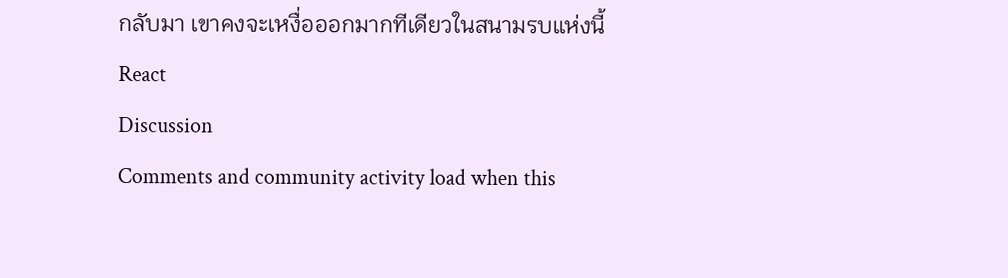กลับมา เขาคงจะเหงื่อออกมากทีเดียวในสนามรบแห่งนี้
React
Discussion
Comments and community activity load when this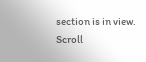section is in view.
Scroll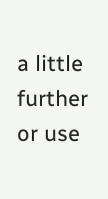a little further or use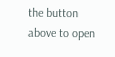the button above to open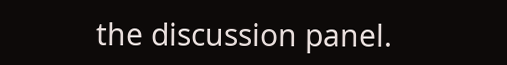the discussion panel.